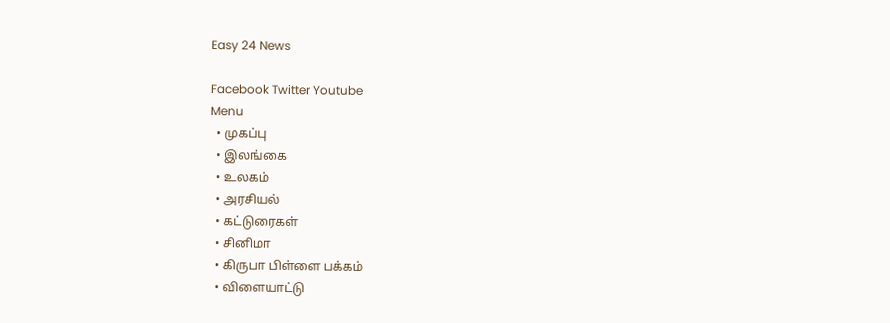Easy 24 News

Facebook Twitter Youtube
Menu
  • முகப்பு
  • இலங்கை
  • உலகம்
  • அரசியல்
  • கட்டுரைகள்
  • சினிமா
  • கிருபா பிள்ளை பக்கம்
  • விளையாட்டு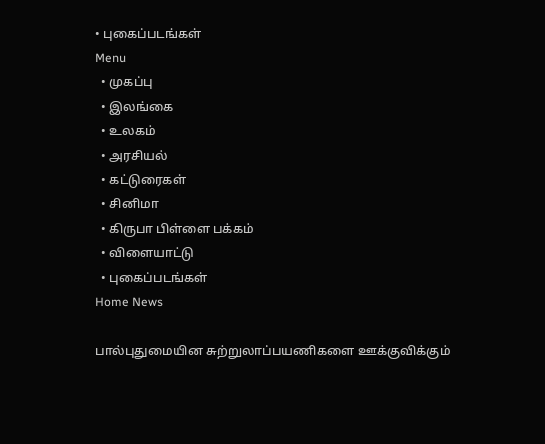• புகைப்படங்கள்
Menu
  • முகப்பு
  • இலங்கை
  • உலகம்
  • அரசியல்
  • கட்டுரைகள்
  • சினிமா
  • கிருபா பிள்ளை பக்கம்
  • விளையாட்டு
  • புகைப்படங்கள்
Home News

பால்புதுமையின சுற்றுலாப்பயணிகளை ஊக்குவிக்கும்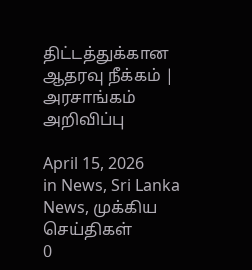திட்டத்துக்கான ஆதரவு நீக்கம் | அரசாங்கம் அறிவிப்பு

April 15, 2026
in News, Sri Lanka News, முக்கிய செய்திகள்
0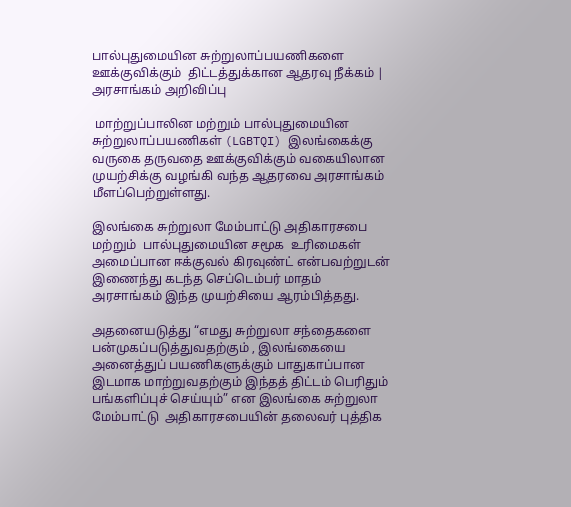பால்புதுமையின சுற்றுலாப்பயணிகளை ஊக்குவிக்கும்  திட்டத்துக்கான ஆதரவு நீக்கம் | அரசாங்கம் அறிவிப்பு

 மாற்றுப்பாலின மற்றும் பால்புதுமையின சுற்றுலாப்பயணிகள் (LGBTQI) இலங்கைக்கு வருகை தருவதை ஊக்குவிக்கும் வகையிலான முயற்சிக்கு வழங்கி வந்த ஆதரவை அரசாங்கம் மீளப்பெற்றுள்ளது.

இலங்கை சுற்றுலா மேம்பாட்டு அதிகாரசபை மற்றும்  பால்புதுமையின சமூக  உரிமைகள் அமைப்பான ஈக்குவல் கிரவுண்ட் என்பவற்றுடன்  இணைந்து கடந்த செப்டெம்பர் மாதம் அரசாங்கம் இந்த முயற்சியை ஆரம்பித்தது.

அதனையடுத்து “எமது சுற்றுலா சந்தைகளை பன்முகப்படுத்துவதற்கும் , இலங்கையை அனைத்துப் பயணிகளுக்கும் பாதுகாப்பான இடமாக மாற்றுவதற்கும் இந்தத் திட்டம் பெரிதும் பங்களிப்புச் செய்யும்” என இலங்கை சுற்றுலா மேம்பாட்டு  அதிகாரசபையின் தலைவர் புத்திக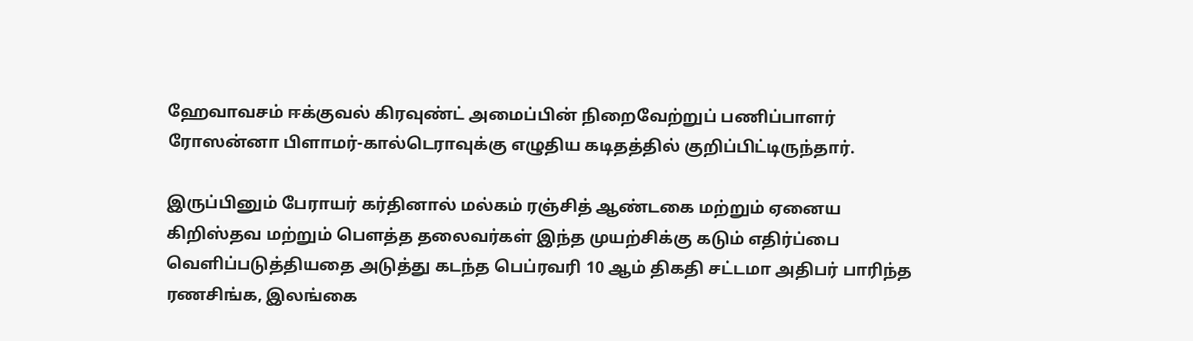ஹேவாவசம் ஈக்குவல் கிரவுண்ட் அமைப்பின் நிறைவேற்றுப் பணிப்பாளர் ரோஸன்னா பிளாமர்-கால்டெராவுக்கு எழுதிய கடிதத்தில் குறிப்பிட்டிருந்தார்.

இருப்பினும் பேராயர் கர்தினால் மல்கம் ரஞ்சித் ஆண்டகை மற்றும் ஏனைய கிறிஸ்தவ மற்றும் பௌத்த தலைவர்கள் இந்த முயற்சிக்கு கடும் எதிர்ப்பை வெளிப்படுத்தியதை அடுத்து கடந்த பெப்ரவரி 10 ஆம் திகதி சட்டமா அதிபர் பாரிந்த ரணசிங்க, இலங்கை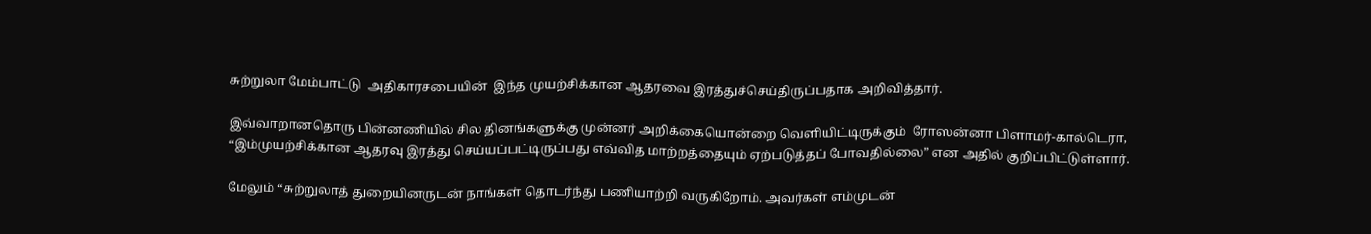சுற்றுலா மேம்பாட்டு  அதிகாரசபையின்  இந்த முயற்சிக்கான ஆதரவை இரத்துச்செய்திருப்பதாக அறிவித்தார்.

இவ்வாறானதொரு பின்னணியில் சில தினங்களுக்கு முன்னர் அறிக்கையொன்றை வெளியிட்டிருக்கும்  ரோஸன்னா பிளாமர்-கால்டெரா,  “இம்முயற்சிக்கான ஆதரவு இரத்து செய்யப்பட்டிருப்பது எவ்வித மாற்றத்தையும் ஏற்படுத்தப் போவதில்லை” என அதில் குறிப்பிட்டுள்ளார்.

மேலும் “சுற்றுலாத் துறையினருடன் நாங்கள் தொடர்ந்து பணியாற்றி வருகிறோம். அவர்கள் எம்முடன்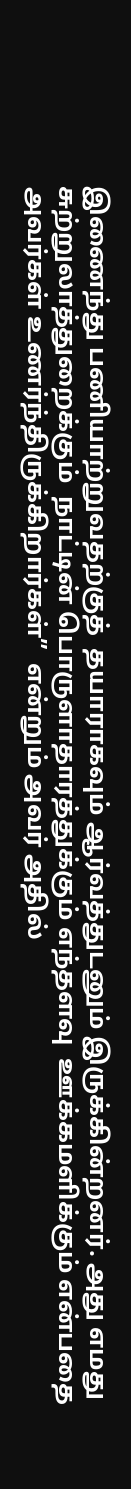இணைந்து பணியாற்றுவதற்குத்  தயாராகவும் ஆர்வத்துடனும் இருக்கின்றனர். அது எமது சுற்றுலாத்துறைக்கும்  நாட்டின் பொருளாதாரத்துக்கும் எந்தளவு  ஊக்கமளிக்கும் என்பதை அவர்கள் உணர்ந்திருக்கிறார்கள்”  என்றும் அவர் அதில்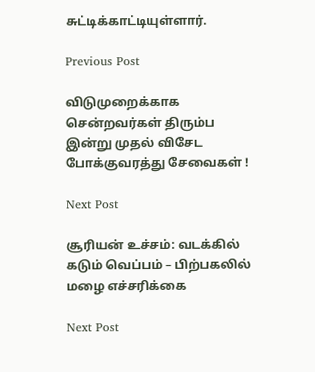சுட்டிக்காட்டியுள்ளார்.

Previous Post

விடுமுறைக்காக சென்றவர்கள் திரும்ப இன்று முதல் விசேட போக்குவரத்து சேவைகள் !

Next Post

சூரியன் உச்சம்: வடக்கில் கடும் வெப்பம் – பிற்பகலில் மழை எச்சரிக்கை

Next Post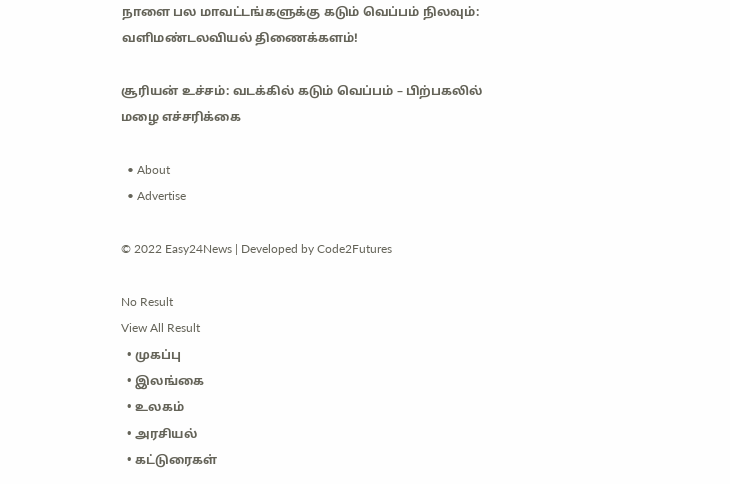நாளை பல மாவட்டங்களுக்கு கடும் வெப்பம் நிலவும்: வளிமண்டலவியல் திணைக்களம்!

சூரியன் உச்சம்: வடக்கில் கடும் வெப்பம் – பிற்பகலில் மழை எச்சரிக்கை

  • About
  • Advertise

© 2022 Easy24News | Developed by Code2Futures

No Result
View All Result
  • முகப்பு
  • இலங்கை
  • உலகம்
  • அரசியல்
  • கட்டுரைகள்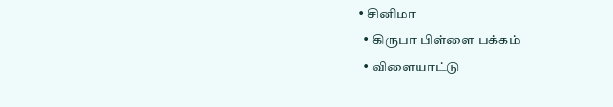• சினிமா
  • கிருபா பிள்ளை பக்கம்
  • விளையாட்டு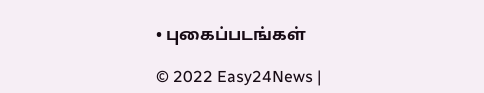• புகைப்படங்கள்

© 2022 Easy24News |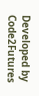Developed by Code2Futures